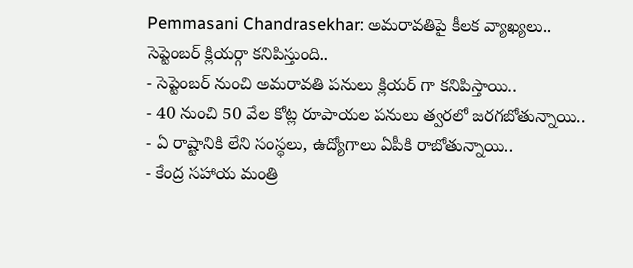Pemmasani Chandrasekhar: అమరావతిపై కీలక వ్యాఖ్యలు.. సెప్టెంబర్ క్లియర్గా కనిపిస్తుంది..
- సెప్టెంబర్ నుంచి అమరావతి పనులు క్లియర్ గా కనిపిస్తాయి..
- 40 నుంచి 50 వేల కోట్ల రూపాయల పనులు త్వరలో జరగబోతున్నాయి..
- ఏ రాష్టానికి లేని సంస్థలు, ఉద్యోగాలు ఏపీకి రాబోతున్నాయి..
- కేంద్ర సహాయ మంత్రి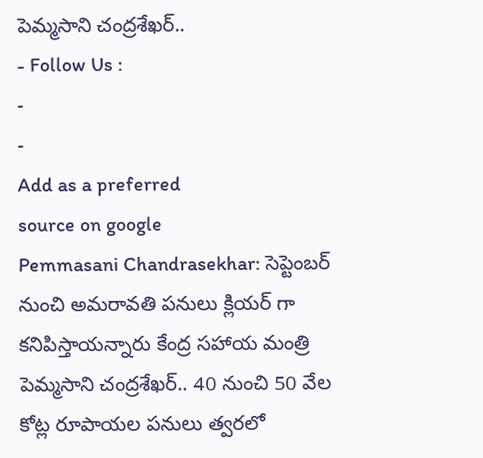పెమ్మసాని చంద్రశేఖర్..
- Follow Us :
-
-
Add as a preferred
source on google
Pemmasani Chandrasekhar: సెప్టెంబర్ నుంచి అమరావతి పనులు క్లియర్ గా కనిపిస్తాయన్నారు కేంద్ర సహాయ మంత్రి పెమ్మసాని చంద్రశేఖర్.. 40 నుంచి 50 వేల కోట్ల రూపాయల పనులు త్వరలో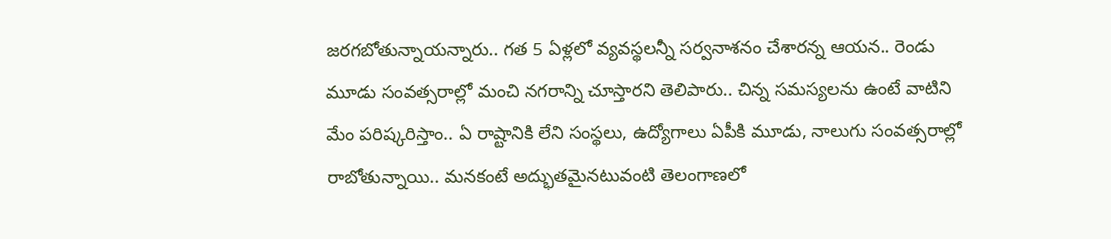జరగబోతున్నాయన్నారు.. గత 5 ఏళ్లలో వ్యవస్థలన్నీ సర్వనాశనం చేశారన్న ఆయన.. రెండు మూడు సంవత్సరాల్లో మంచి నగరాన్ని చూస్తారని తెలిపారు.. చిన్న సమస్యలను ఉంటే వాటిని మేం పరిష్కరిస్తాం.. ఏ రాష్టానికి లేని సంస్థలు, ఉద్యోగాలు ఏపీకి మూడు, నాలుగు సంవత్సరాల్లో రాబోతున్నాయి.. మనకంటే అద్భుతమైనటువంటి తెలంగాణలో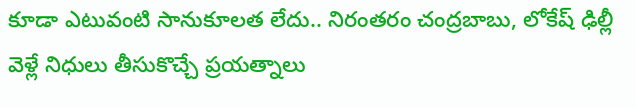కూడా ఎటువంటి సానుకూలత లేదు.. నిరంతరం చంద్రబాబు, లోకేష్ ఢిల్లీ వెళ్లే నిధులు తీసుకొచ్చే ప్రయత్నాలు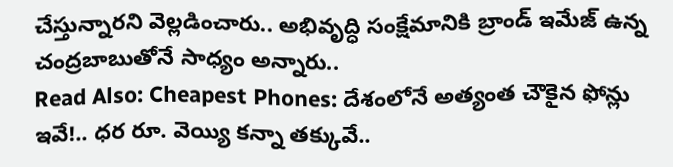చేస్తున్నారని వెల్లడించారు.. అభివృద్ధి సంక్షేమానికి బ్రాండ్ ఇమేజ్ ఉన్న చంద్రబాబుతోనే సాధ్యం అన్నారు..
Read Also: Cheapest Phones: దేశంలోనే అత్యంత చౌకైన ఫోన్లు ఇవే!.. ధర రూ. వెయ్యి కన్నా తక్కువే..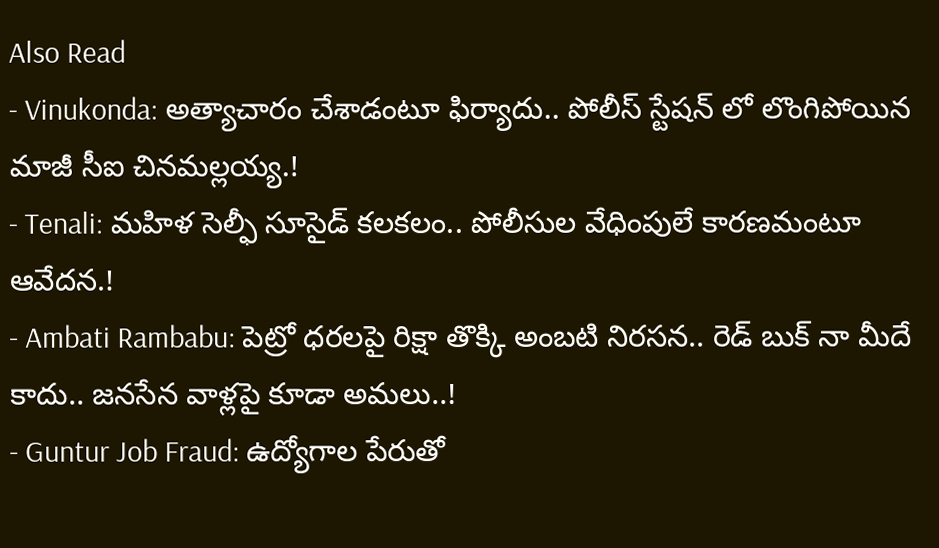Also Read
- Vinukonda: అత్యాచారం చేశాడంటూ ఫిర్యాదు.. పోలీస్ స్టేషన్ లో లొంగిపోయిన మాజీ సీఐ చినమల్లయ్య.!
- Tenali: మహిళ సెల్ఫీ సూసైడ్ కలకలం.. పోలీసుల వేధింపులే కారణమంటూ ఆవేదన.!
- Ambati Rambabu: పెట్రో ధరలపై రిక్షా తొక్కి అంబటి నిరసన.. రెడ్ బుక్ నా మీదే కాదు.. జనసేన వాళ్లపై కూడా అమలు..!
- Guntur Job Fraud: ఉద్యోగాల పేరుతో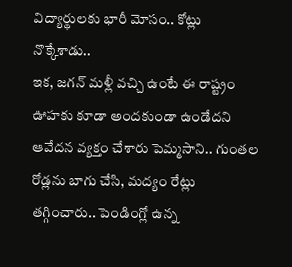విద్యార్థులకు భారీ మోసం.. కోట్లు నొక్కేశాడు..
ఇక, జగన్ మళ్లీ వచ్చి ఉంటే ఈ రాష్ట్రం ఊహకు కూడా అందకుండా ఉండేదని ఆవేదన వ్యక్తం చేశారు పెమ్మసాని.. గుంతల రోడ్లను బాగు చేసి, మద్యం రేట్లు తగ్గించారు.. పెండింగ్లో ఉన్న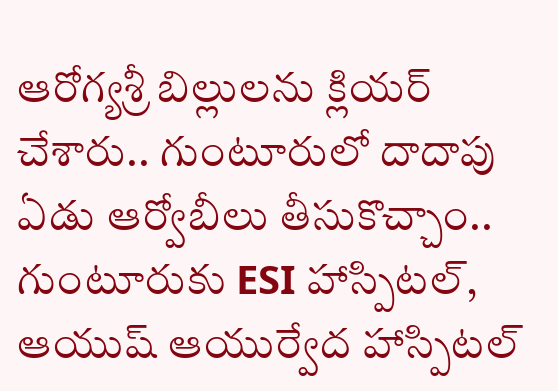ఆరోగ్యశ్రీ బిల్లులను క్లియర్ చేశారు.. గుంటూరులో దాదాపు ఏడు ఆర్వోబీలు తీసుకొచ్చాం.. గుంటూరుకు ESI హాస్పిటల్, ఆయుష్ ఆయుర్వేద హాస్పిటల్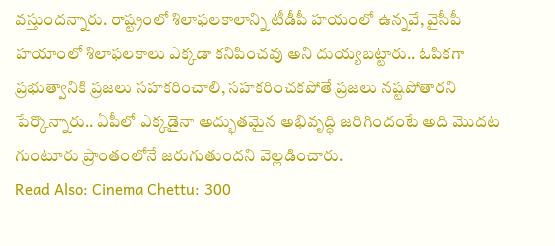వస్తుందన్నారు. రాష్ట్రంలో శిలాఫలకాలాన్ని టీడీపీ హయంలో ఉన్నవే, వైసీపీ హయాంలో శిలాఫలకాలు ఎక్కడా కనిపించవు అని దుయ్యబట్టారు.. ఓపికగా ప్రభుత్వానికి ప్రజలు సహకరించాలి, సహకరించకపోతే ప్రజలు నష్టపోతారని పేర్కొన్నారు.. ఏపీలో ఎక్కడైనా అద్భుతమైన అభివృద్ధి జరిగిందంటే అది మొదట గుంటూరు ప్రాంతంలోనే జరుగుతుందని వెల్లడించారు.
Read Also: Cinema Chettu: 300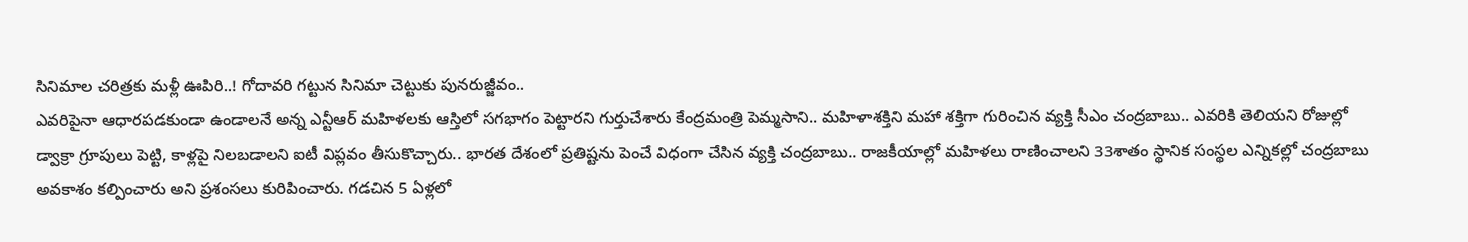సినిమాల చరిత్రకు మళ్లీ ఊపిరి..! గోదావరి గట్టున సినిమా చెట్టుకు పునరుజ్జీవం..
ఎవరిపైనా ఆధారపడకుండా ఉండాలనే అన్న ఎన్టీఆర్ మహిళలకు ఆస్తిలో సగభాగం పెట్టారని గుర్తుచేశారు కేంద్రమంత్రి పెమ్మసాని.. మహిళాశక్తిని మహా శక్తిగా గురించిన వ్యక్తి సీఎం చంద్రబాబు.. ఎవరికి తెలియని రోజుల్లో డ్వాక్రా గ్రూపులు పెట్టి, కాళ్లపై నిలబడాలని ఐటీ విప్లవం తీసుకొచ్చారు.. భారత దేశంలో ప్రతిష్టను పెంచే విధంగా చేసిన వ్యక్తి చంద్రబాబు.. రాజకీయాల్లో మహిళలు రాణించాలని 33శాతం స్థానిక సంస్థల ఎన్నికల్లో చంద్రబాబు అవకాశం కల్పించారు అని ప్రశంసలు కురిపించారు. గడచిన 5 ఏళ్లలో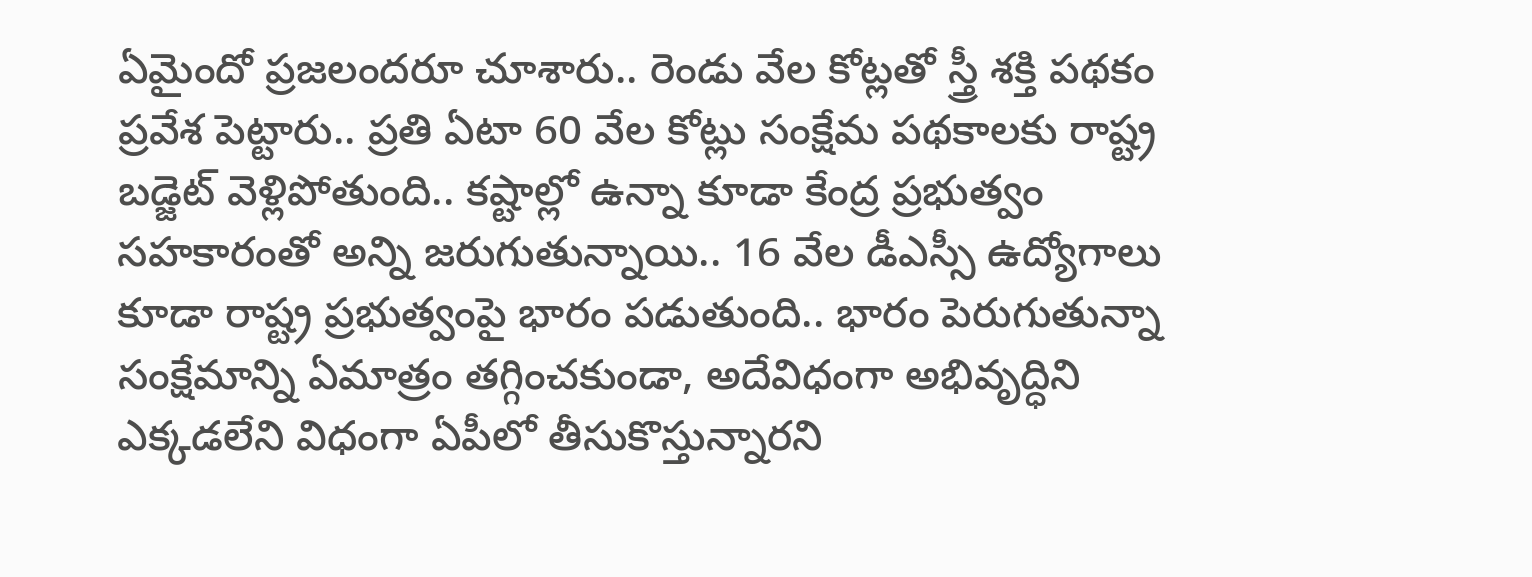ఏమైందో ప్రజలందరూ చూశారు.. రెండు వేల కోట్లతో స్త్రీ శక్తి పథకం ప్రవేశ పెట్టారు.. ప్రతి ఏటా 60 వేల కోట్లు సంక్షేమ పథకాలకు రాష్ట్ర బడ్జెట్ వెళ్లిపోతుంది.. కష్టాల్లో ఉన్నా కూడా కేంద్ర ప్రభుత్వం సహకారంతో అన్ని జరుగుతున్నాయి.. 16 వేల డీఎస్సీ ఉద్యోగాలు కూడా రాష్ట్ర ప్రభుత్వంపై భారం పడుతుంది.. భారం పెరుగుతున్నా సంక్షేమాన్ని ఏమాత్రం తగ్గించకుండా, అదేవిధంగా అభివృద్ధిని ఎక్కడలేని విధంగా ఏపీలో తీసుకొస్తున్నారని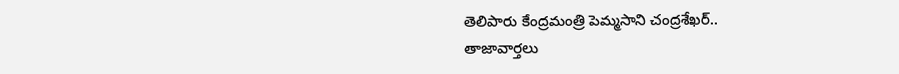తెలిపారు కేంద్రమంత్రి పెమ్మసాని చంద్రశేఖర్..
తాజావార్తలు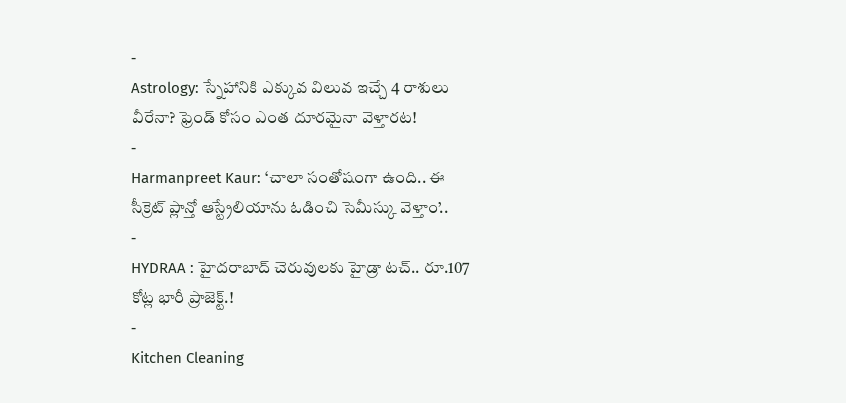-
Astrology: స్నేహానికి ఎక్కువ విలువ ఇచ్చే 4 రాశులు వీరేనా? ఫ్రెండ్ కోసం ఎంత దూరమైనా వెళ్తారట!
-
Harmanpreet Kaur: ‘చాలా సంతోషంగా ఉంది.. ఈ సీక్రెట్ ప్లాన్తో ఆస్ట్రేలియాను ఓడించి సెమీస్కు వెళ్తాం’..
-
HYDRAA : హైదరాబాద్ చెరువులకు హైడ్రా టచ్.. రూ.107 కోట్ల భారీ ప్రాజెక్ట్.!
-
Kitchen Cleaning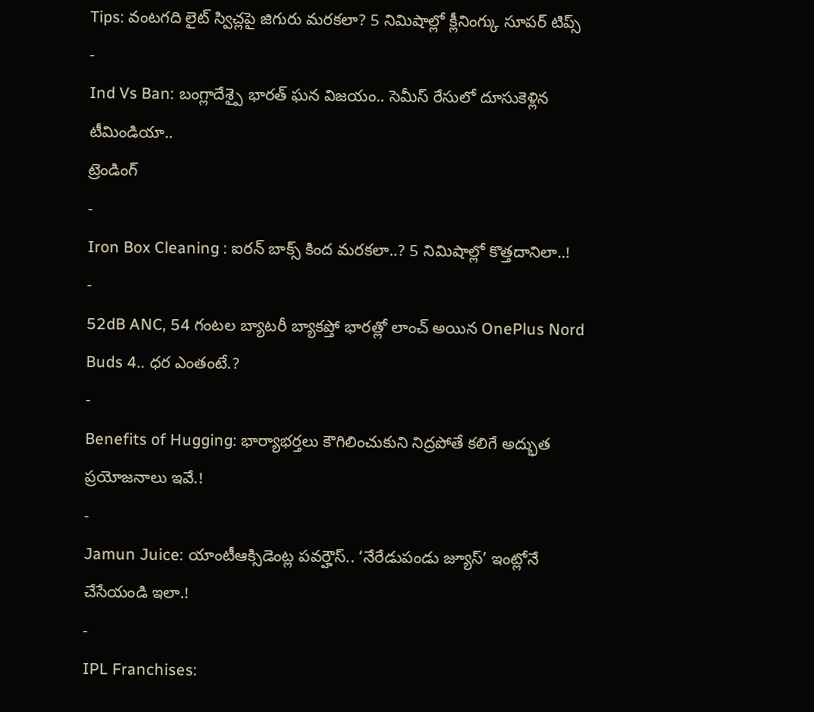Tips: వంటగది లైట్ స్విచ్లపై జిగురు మరకలా? 5 నిమిషాల్లో క్లీనింగ్కు సూపర్ టిప్స్
-
Ind Vs Ban: బంగ్లాదేశ్పై భారత్ ఘన విజయం.. సెమీస్ రేసులో దూసుకెళ్లిన టీమిండియా..
ట్రెండింగ్
-
Iron Box Cleaning : ఐరన్ బాక్స్ కింద మరకలా..? 5 నిమిషాల్లో కొత్తదానిలా..!
-
52dB ANC, 54 గంటల బ్యాటరీ బ్యాకప్తో భారత్లో లాంచ్ అయిన OnePlus Nord Buds 4.. ధర ఎంతంటే.?
-
Benefits of Hugging: భార్యాభర్తలు కౌగిలించుకుని నిద్రపోతే కలిగే అద్భుత ప్రయోజనాలు ఇవే.!
-
Jamun Juice: యాంటీఆక్సిడెంట్ల పవర్హౌస్.. ‘నేరేడుపండు జ్యూస్’ ఇంట్లోనే చేసేయండి ఇలా.!
-
IPL Franchises: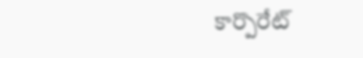కార్పొరేట్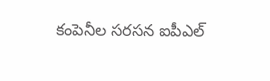కంపెనీల సరసన ఐపీఎల్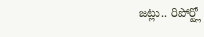జట్లు.. రిపోర్ట్లో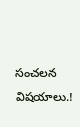సంచలన విషయాలు.!